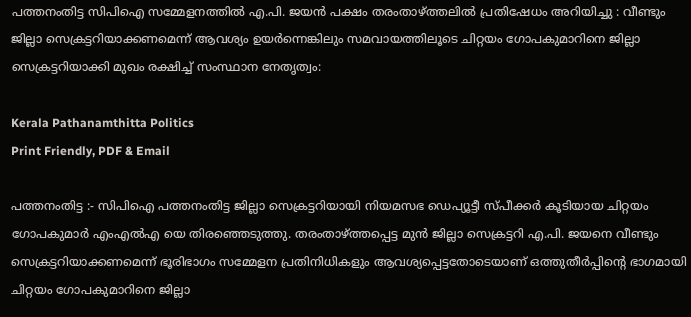പത്തനംതിട്ട സിപിഐ സമ്മേളനത്തിൽ എ.പി. ജയൻ പക്ഷം തരംതാഴ്ത്തലിൽ പ്രതിഷേധം അറിയിച്ചു : വീണ്ടും ജില്ലാ സെക്രട്ടറിയാക്കണമെന്ന് ആവശ്യം ഉയർന്നെങ്കിലും സമവായത്തിലൂടെ ചിറ്റയം ഗോപകുമാറിനെ ജില്ലാ സെക്രട്ടറിയാക്കി മുഖം രക്ഷിച്ച് സംസ്ഥാന നേതൃത്വം:

Kerala Pathanamthitta Politics
Print Friendly, PDF & Email

പത്തനംതിട്ട :- സിപിഐ പത്തനംതിട്ട ജില്ലാ സെക്രട്ടറിയായി നിയമസഭ ഡെപ്യൂട്ടീ സ്പീക്കർ കൂടിയായ ചിറ്റയം ഗോപകുമാർ എംഎൽഎ യെ തിരഞ്ഞെടുത്തു. തരംതാഴ്ത്തപ്പെട്ട മുൻ ജില്ലാ സെക്രട്ടറി എ.പി. ജയനെ വീണ്ടും സെക്രട്ടറിയാക്കണമെന്ന് ഭൂരിഭാഗം സമ്മേളന പ്രതിനിധികളും ആവശ്യപ്പെട്ടതോടെയാണ് ഒത്തുതീർപ്പിന്റെ ഭാഗമായി ചിറ്റയം ഗോപകുമാറിനെ ജില്ലാ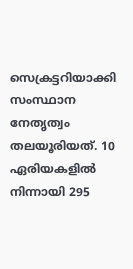സെക്രട്ടറിയാക്കി സംസ്ഥാന നേതൃത്വം തലയൂരിയത്. 10 ഏരിയകളിൽ നിന്നായി 295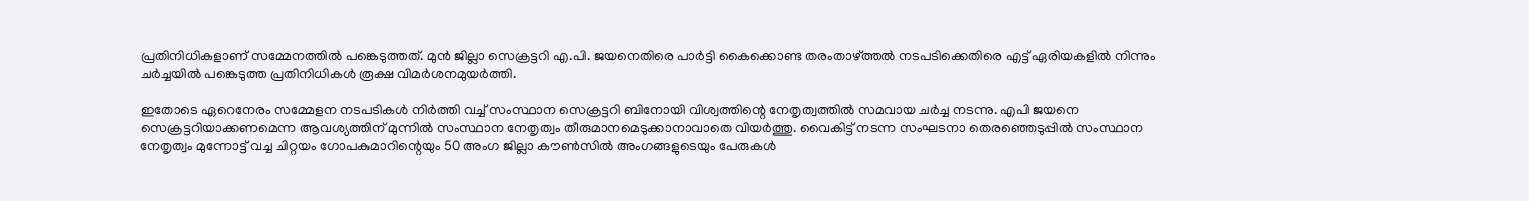പ്രതിനിധികളാണ് സമ്മേനത്തിൽ പങ്കെടുത്തത്. മുൻ ജില്ലാ സെക്രട്ടറി എ.പി. ജയനെതിരെ പാർട്ടി കൈക്കൊണ്ട തരംതാഴ്ത്തൽ നടപടിക്കെതിരെ എട്ട് ഏരിയകളിൽ നിന്നും ചർച്ചയിൽ പങ്കെടുത്ത പ്രതിനിധികൾ രൂക്ഷ വിമർശനമുയർത്തി.

ഇതോടെ ഏറെനേരം സമ്മേളന നടപടികൾ നിർത്തി വച്ച് സംസ്ഥാന സെക്രട്ടറി ബിനോയി വിശ്വത്തിന്റെ നേതൃത്വത്തിൽ സമവായ ചർച്ച നടന്നു. എപി ജയനെ സെക്രട്ടറിയാക്കണമെന്ന ആവശ്യത്തിന് മുന്നിൽ സംസ്ഥാന നേതൃത്വം തീരുമാനമെടുക്കാനാവാതെ വിയർത്തു. വൈകിട്ട് നടന്ന സംഘടനാ തെരഞ്ഞെടുപ്പിൽ സംസ്ഥാന നേതൃത്വം മുന്നോട്ട് വച്ച ചിറ്റയം ഗോപകുമാറിന്റെയും 50 അംഗ ജില്ലാ കൗൺസിൽ അംഗങ്ങളുടെയും പേരുകൾ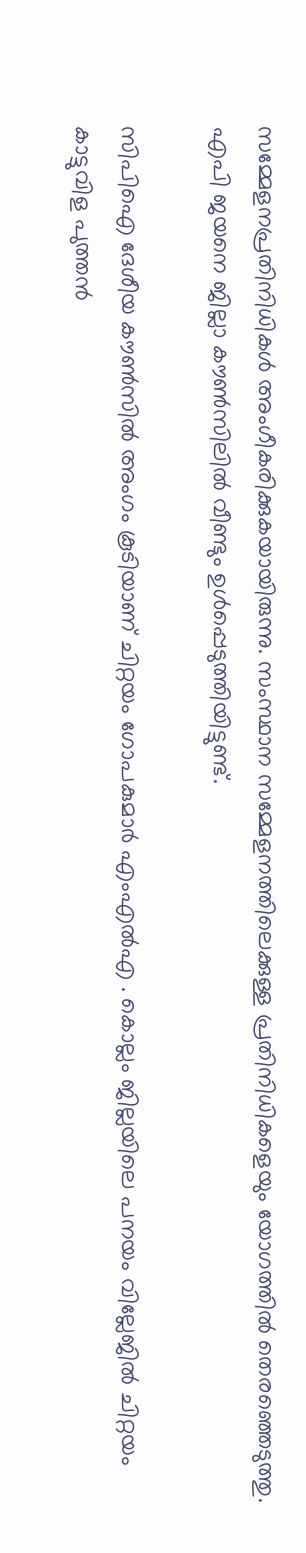സമ്മേളനപ്രതിനിധികൾ അംഗീകരിക്കുകയായിരുന്നു. സംസ്ഥാന സമ്മേളനത്തിലെക്കുള്ള പ്രതിനിധികളെയും യോഗത്തിൽ തെരഞ്ഞെടുത്തു. എപി ജയനെ ജില്ലാ കൗൺസിലിൽ വീണ്ടും ഉൾപ്പെടുത്തിയിട്ടുണ്ട്.

സിപിഐ ദേശീയ കൗൺസിൽ അംഗം കൂടിയാണ് ചിറ്റയം ഗോപകുമാർ എംഎൽഎ . കൊല്ലം ജില്ലയിലെ പനയം വില്ലേജിൽ ചിറ്റയം കാട്ടുവിള പുത്തൻ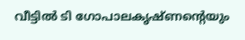വീട്ടിൽ ടി ഗോപാലകൃഷ്ണന്റെയും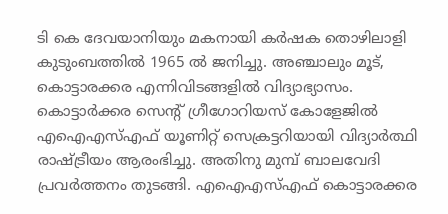ടി കെ ദേവയാനിയും മകനായി കർഷക തൊഴിലാളി കുടുംബത്തിൽ 1965 ൽ ജനിച്ചു. അഞ്ചാലും മൂട്, കൊട്ടാരക്കര എന്നിവിടങ്ങളിൽ വിദ്യാഭ്യാസം. കൊട്ടാർക്കര സെന്റ് ഗ്രീഗോറിയസ് കോളേജിൽ എഐഎസ്എഫ് യൂണിറ്റ് സെക്രട്ടറിയായി വിദ്യാർത്ഥി രാഷ്ട്രീയം ആരംഭിച്ചു. അതിനു മുമ്പ് ബാലവേദി പ്രവർത്തനം തുടങ്ങി. എഐഎസ്എഫ് കൊട്ടാരക്കര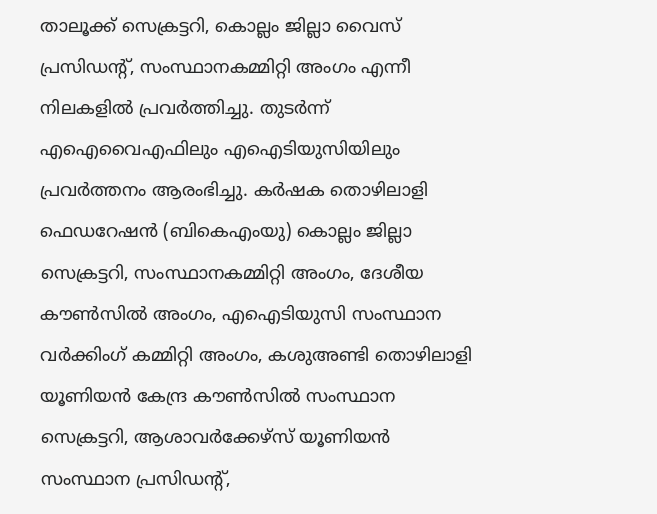താലൂക്ക് സെക്രട്ടറി, കൊല്ലം ജില്ലാ വൈസ് പ്രസിഡന്റ്, സംസ്ഥാനകമ്മിറ്റി അംഗം എന്നീ നിലകളിൽ പ്രവർത്തിച്ചു. തുടർന്ന് എഐവൈഎഫിലും എഐടിയുസിയിലും പ്രവർത്തനം ആരംഭിച്ചു. കർഷക തൊഴിലാളി ഫെഡറേഷൻ (ബികെഎംയു) കൊല്ലം ജില്ലാ സെക്രട്ടറി, സംസ്ഥാനകമ്മിറ്റി അംഗം, ദേശീയ കൗൺസിൽ അംഗം, എഐടിയുസി സംസ്ഥാന വർക്കിംഗ് കമ്മിറ്റി അംഗം, കശുഅണ്ടി തൊഴിലാളി യൂണിയൻ കേന്ദ്ര കൗൺസിൽ സംസ്ഥാന സെക്രട്ടറി, ആശാവർക്കേഴ്‌സ് യൂണിയൻ സംസ്ഥാന പ്രസിഡന്റ്,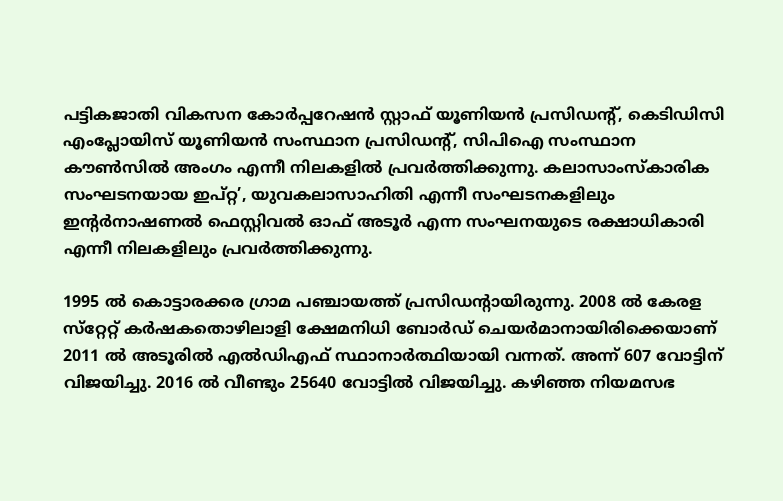പട്ടികജാതി വികസന കോർപ്പറേഷൻ സ്റ്റാഫ് യൂണിയൻ പ്രസിഡന്റ്, കെടിഡിസി എംപ്ലോയിസ് യൂണിയൻ സംസ്ഥാന പ്രസിഡന്റ്, സിപിഐ സംസ്ഥാന കൗൺസിൽ അംഗം എന്നീ നിലകളിൽ പ്രവർത്തിക്കുന്നു. കലാസാംസ്‌കാരിക സംഘടനയായ ഇപ്റ്റ’, യുവകലാസാഹിതി എന്നീ സംഘടനകളിലും ഇന്റർനാഷണൽ ഫെസ്റ്റിവൽ ഓഫ് അടൂർ എന്ന സംഘനയുടെ രക്ഷാധികാരി എന്നീ നിലകളിലും പ്രവർത്തിക്കുന്നു.

1995 ൽ കൊട്ടാരക്കര ഗ്രാമ പഞ്ചായത്ത് പ്രസിഡന്റായിരുന്നു. 2008 ൽ കേരള സ്‌റ്റേറ്റ് കർഷകതൊഴിലാളി ക്ഷേമനിധി ബോർഡ് ചെയർമാനായിരിക്കെയാണ് 2011 ൽ അടൂരിൽ എൽഡിഎഫ് സ്ഥാനാർത്ഥിയായി വന്നത്. അന്ന് 607 വോട്ടിന് വിജയിച്ചു. 2016 ൽ വീണ്ടും 25640 വോട്ടിൽ വിജയിച്ചു. കഴിഞ്ഞ നിയമസഭ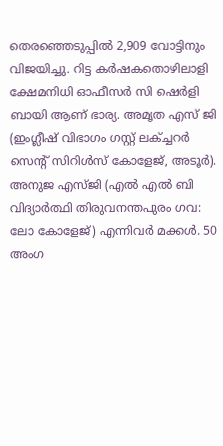തെരഞ്ഞെടുപ്പിൽ 2,909 വോട്ടിനും വിജയിച്ചു. റിട്ട കർഷകതൊഴിലാളി ക്ഷേമനിധി ഓഫീസർ സി ഷെർളി ബായി ആണ് ഭാര്യ. അമൃത എസ് ജി (ഇംഗ്ലീഷ് വിഭാഗം ഗസ്റ്റ് ലക്ച്ചറർ സെന്റ് സിറിൾസ് കോളേജ്, അടൂർ). അനുജ എസ്ജി (എൽ എൽ ബി വിദ്യാർത്ഥി തിരുവനന്തപുരം ഗവ: ലോ കോളേജ്) എന്നിവർ മക്കൾ. 50 അംഗ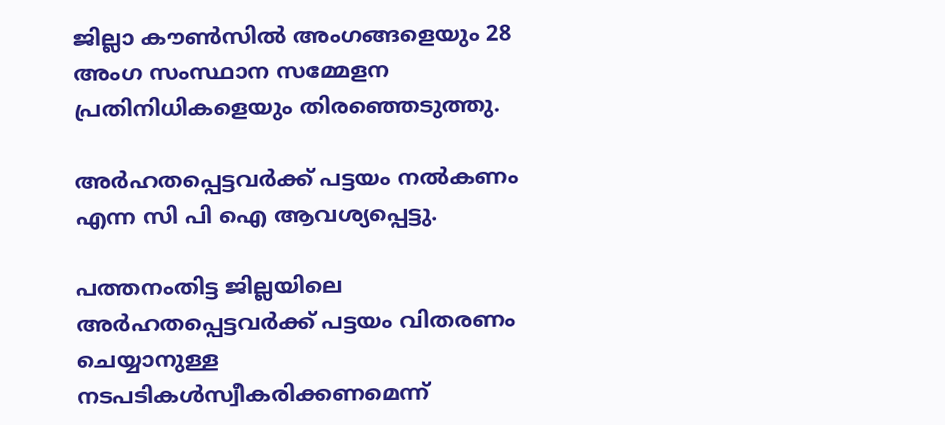ജില്ലാ കൗൺസിൽ അംഗങ്ങളെയും 28 അംഗ സംസ്ഥാന സമ്മേളന പ്രതിനിധികളെയും തിരഞ്ഞെടുത്തു.

അർഹതപ്പെട്ടവർക്ക് പട്ടയം നൽകണം എന്ന സി പി ഐ ആവശ്യപ്പെട്ടു.

പത്തനംതിട്ട ജില്ലയിലെ അർഹതപ്പെട്ടവർക്ക് പട്ടയം വിതരണം ചെയ്യാനുള്ള നടപടികൾസ്വീകരിക്കണമെന്ന്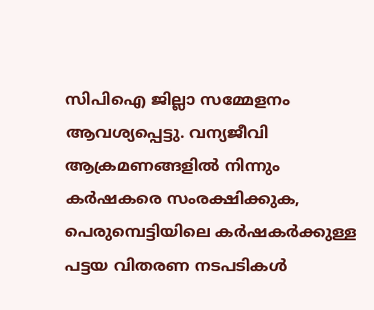സിപിഐ ജില്ലാ സമ്മേളനം ആവശ്യപ്പെട്ടു. വന്യജീവി ആക്രമണങ്ങളിൽ നിന്നും കർഷകരെ സംരക്ഷിക്കുക, പെരുമ്പെട്ടിയിലെ കർഷകർക്കുള്ള പട്ടയ വിതരണ നടപടികൾ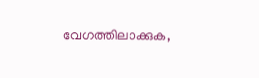വേഗത്തിലാക്കുക,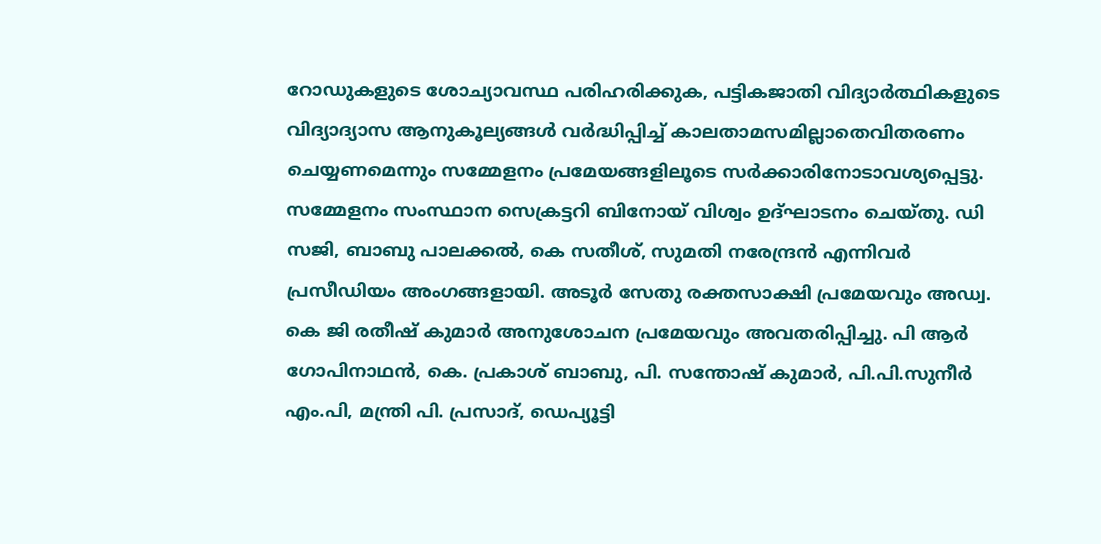റോഡുകളുടെ ശോച്യാവസ്ഥ പരിഹരിക്കുക, പട്ടികജാതി വിദ്യാർത്ഥികളുടെ വിദ്യാദ്യാസ ആനുകൂല്യങ്ങൾ വർദ്ധിപ്പിച്ച് കാലതാമസമില്ലാതെവിതരണം ചെയ്യണമെന്നും സമ്മേളനം പ്രമേയങ്ങളിലൂടെ സർക്കാരിനോടാവശ്യപ്പെട്ടു. സമ്മേളനം സംസ്ഥാന സെക്രട്ടറി ബിനോയ് വിശ്വം ഉദ്ഘാടനം ചെയ്തു. ഡി സജി, ബാബു പാലക്കൽ, കെ സതീശ്, സുമതി നരേന്ദ്രൻ എന്നിവർ പ്രസീഡിയം അംഗങ്ങളായി. അടൂർ സേതു രക്തസാക്ഷി പ്രമേയവും അഡ്വ. കെ ജി രതീഷ് കുമാർ അനുശോചന പ്രമേയവും അവതരിപ്പിച്ചു. പി ആർ ഗോപിനാഥൻ, കെ. പ്രകാശ് ബാബു, പി. സന്തോഷ് കുമാർ, പി.പി.സുനീർ എം.പി, മന്ത്രി പി. പ്രസാദ്, ഡെപ്യൂട്ടി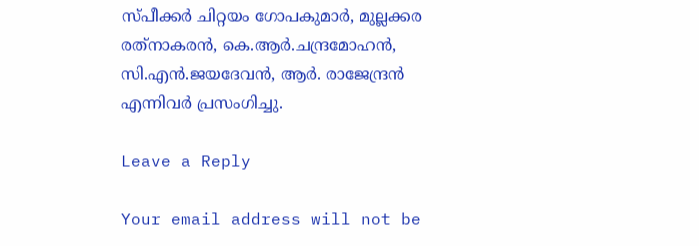സ്പീക്കർ ചിറ്റയം ഗോപകുമാർ, മുല്ലക്കര രത്‌നാകരൻ, കെ.ആർ.ചന്ദ്രമോഹൻ, സി.എൻ.ജയദേവൻ, ആർ. രാജേന്ദ്രൻ എന്നിവർ പ്രസംഗിച്ചു.

Leave a Reply

Your email address will not be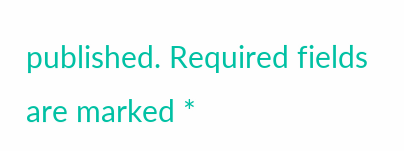published. Required fields are marked *